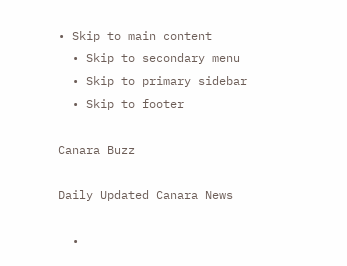• Skip to main content
  • Skip to secondary menu
  • Skip to primary sidebar
  • Skip to footer

Canara Buzz

Daily Updated Canara News

  •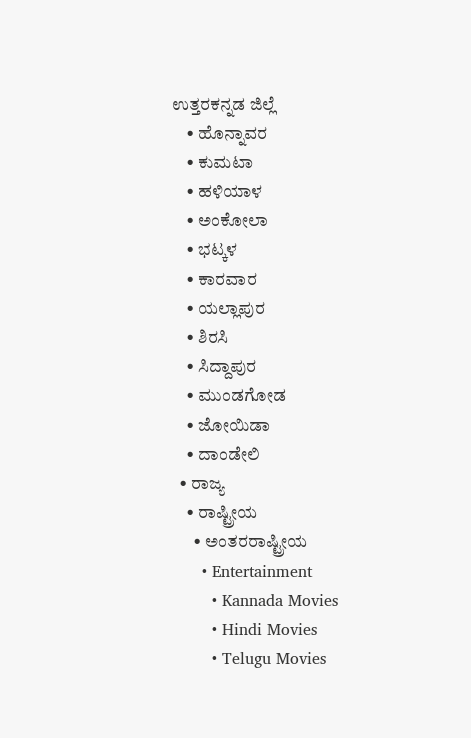ಉತ್ತರಕನ್ನಡ ಜಿಲ್ಲೆ
    • ಹೊನ್ನಾವರ
    • ಕುಮಟಾ
    • ಹಳಿಯಾಳ
    • ಅಂಕೋಲಾ
    • ಭಟ್ಕಳ
    • ಕಾರವಾರ
    • ಯಲ್ಲಾಪುರ
    • ಶಿರಸಿ
    • ಸಿದ್ದಾಪುರ
    • ಮುಂಡಗೋಡ
    • ಜೋಯಿಡಾ
    • ದಾಂಡೇಲಿ
  • ರಾಜ್ಯ
    • ರಾಷ್ಟ್ರೀಯ
      • ಅಂತರರಾಷ್ಟ್ರೀಯ
      • Entertainment
        • Kannada Movies
        • Hindi Movies
        • Telugu Movies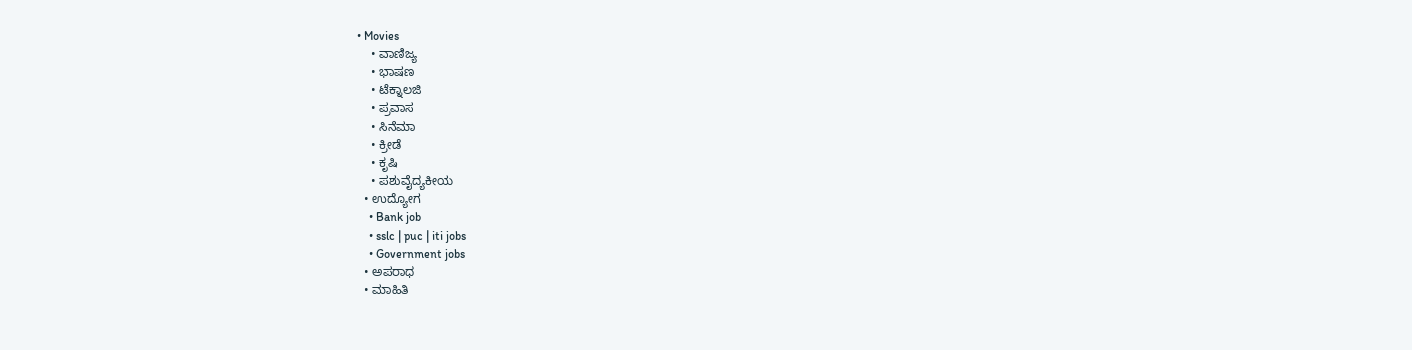• Movies
    • ವಾಣಿಜ್ಯ
    • ಭಾಷಣ
    • ಟೆಕ್ನಾಲಜಿ
    • ಪ್ರವಾಸ
    • ಸಿನೆಮಾ
    • ಕ್ರೀಡೆ
    • ಕೃಷಿ
    • ಪಶುವೈದ್ಯಕೀಯ
  • ಉದ್ಯೋಗ
    • Bank job
    • sslc | puc | iti jobs
    • Government jobs
  • ಅಪರಾಧ
  • ಮಾಹಿತಿ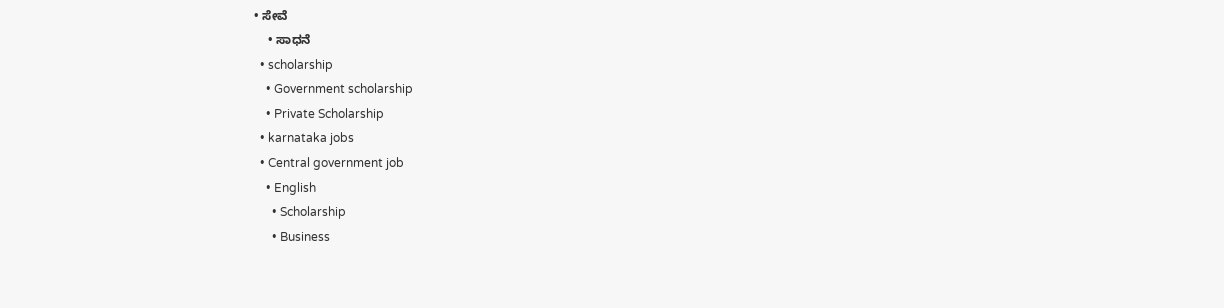• ಸೇವೆ
    • ಸಾಧನೆ
  • scholarship
    • Government scholarship
    • Private Scholarship
  • karnataka jobs
  • Central government job
    • English
      • Scholarship
      • Business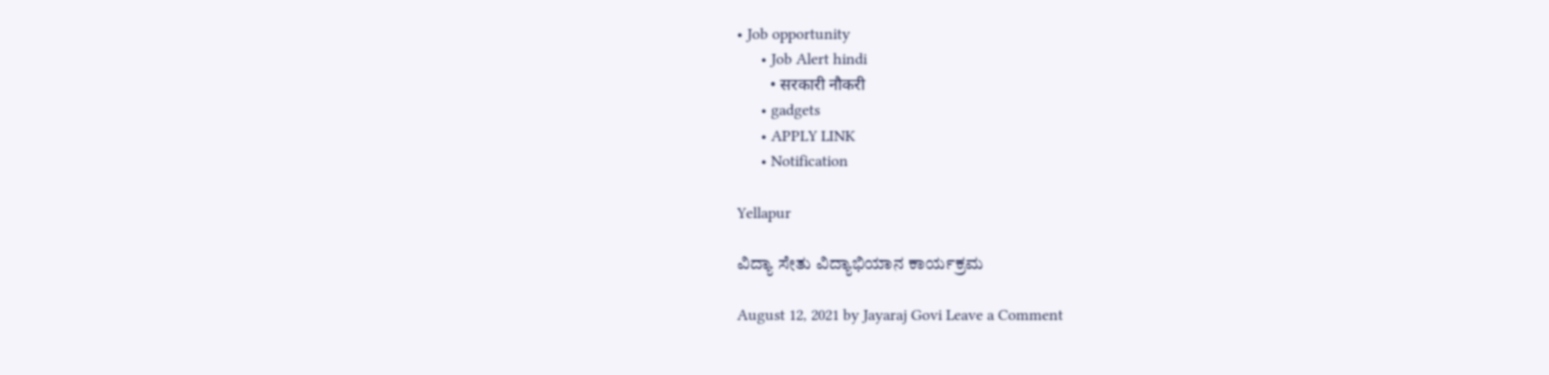• Job opportunity
      • Job Alert hindi
        • सरकारी नौकरी
      • gadgets
      • APPLY LINK
      • Notification

Yellapur

ವಿದ್ಯಾ ಸೇತು ವಿದ್ಯಾಭಿಯಾನ ಕಾರ್ಯಕ್ರಮ

August 12, 2021 by Jayaraj Govi Leave a Comment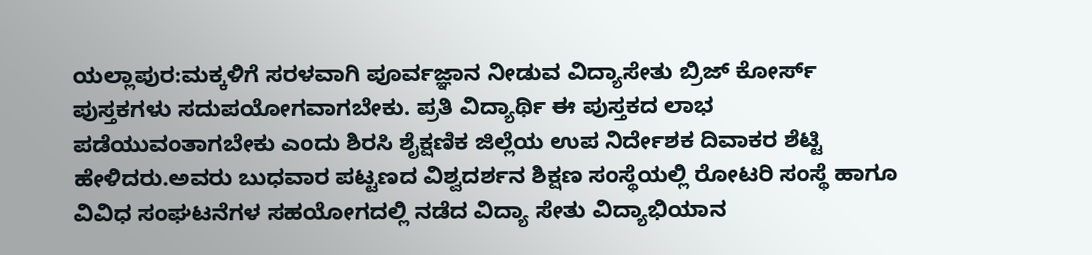ಯಲ್ಲಾಪುರ:ಮಕ್ಕಳಿಗೆ ಸರಳವಾಗಿ ಪೂರ್ವಜ್ಞಾನ ನೀಡುವ ವಿದ್ಯಾಸೇತು ಬ್ರಿಜ್ ಕೋರ್ಸ್ ಪುಸ್ತಕಗಳು ಸದುಪಯೋಗವಾಗಬೇಕು. ಪ್ರತಿ ವಿದ್ಯಾರ್ಥಿ ಈ ಪುಸ್ತಕದ ಲಾಭ ಪಡೆಯುವಂತಾಗಬೇಕು ಎಂದು ಶಿರಸಿ ಶೈಕ್ಷಣಿಕ ಜಿಲ್ಲೆಯ ಉಪ ನಿರ್ದೇಶಕ ದಿವಾಕರ ಶೆಟ್ಟಿ ಹೇಳಿದರು.ಅವರು ಬುಧವಾರ ಪಟ್ಟಣದ ವಿಶ್ವದರ್ಶನ ಶಿಕ್ಷಣ ಸಂಸ್ಥೆಯಲ್ಲಿ ರೋಟರಿ ಸಂಸ್ಥೆ ಹಾಗೂ ವಿವಿಧ ಸಂಘಟನೆಗಳ ಸಹಯೋಗದಲ್ಲಿ ನಡೆದ ವಿದ್ಯಾ ಸೇತು ವಿದ್ಯಾಭಿಯಾನ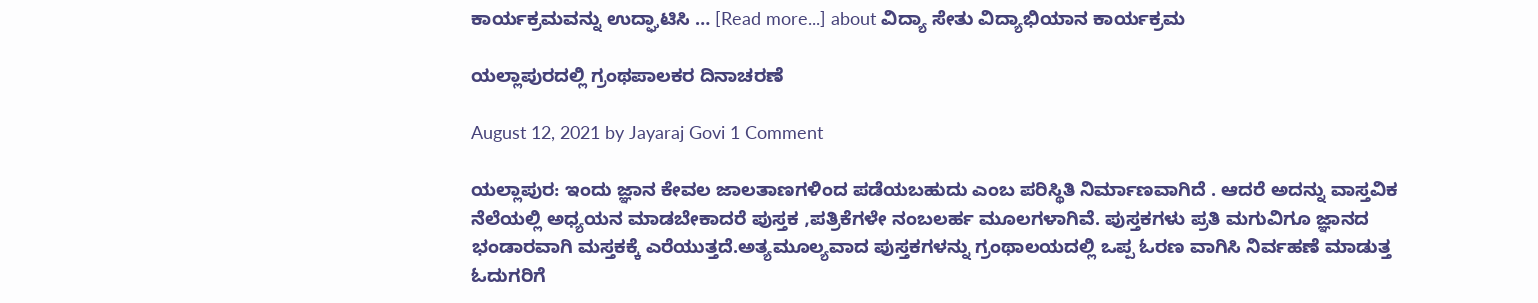ಕಾರ್ಯಕ್ರಮವನ್ನು ಉದ್ಘಾಟಿಸಿ … [Read more...] about ವಿದ್ಯಾ ಸೇತು ವಿದ್ಯಾಭಿಯಾನ ಕಾರ್ಯಕ್ರಮ

ಯಲ್ಲಾಪುರದಲ್ಲಿ ಗ್ರಂಥಪಾಲಕರ ದಿನಾಚರಣೆ

August 12, 2021 by Jayaraj Govi 1 Comment

ಯಲ್ಲಾಪುರ: ಇಂದು ಜ್ಞಾನ ಕೇವಲ ಜಾಲತಾಣಗಳಿಂದ ಪಡೆಯಬಹುದು ಎಂಬ ಪರಿಸ್ಥಿತಿ ನಿರ್ಮಾಣವಾಗಿದೆ . ಆದರೆ ಅದನ್ನು ವಾಸ್ತವಿಕ ನೆಲೆಯಲ್ಲಿ ಅಧ್ಯಯನ ಮಾಡಬೇಕಾದರೆ ಪುಸ್ತಕ ,ಪತ್ರಿಕೆಗಳೇ ನಂಬಲರ್ಹ ಮೂಲಗಳಾಗಿವೆ. ಪುಸ್ತಕಗಳು ಪ್ರತಿ ಮಗುವಿಗೂ ಜ್ಞಾನದ ಭಂಡಾರವಾಗಿ ಮಸ್ತಕಕ್ಕೆ ಎರೆಯುತ್ತದೆ.ಅತ್ಯಮೂಲ್ಯವಾದ ಪುಸ್ತಕಗಳನ್ನು ಗ್ರಂಥಾಲಯದಲ್ಲಿ ಒಪ್ಪ ಓರಣ ವಾಗಿಸಿ ನಿರ್ವಹಣೆ ಮಾಡುತ್ತ ಓದುಗರಿಗೆ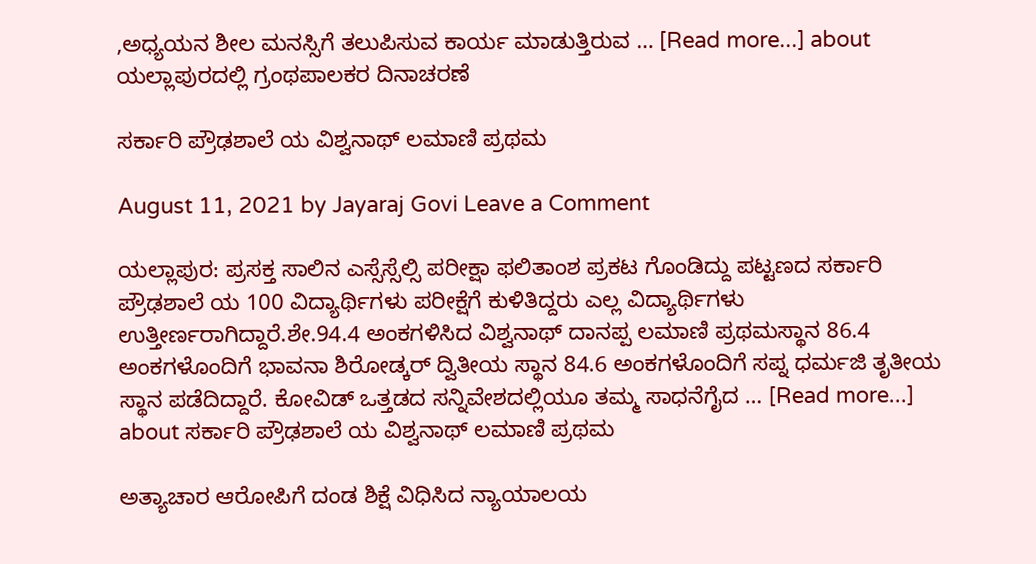,ಅಧ್ಯಯನ ಶೀಲ ಮನಸ್ಸಿಗೆ ತಲುಪಿಸುವ ಕಾರ್ಯ ಮಾಡುತ್ತಿರುವ … [Read more...] about ಯಲ್ಲಾಪುರದಲ್ಲಿ ಗ್ರಂಥಪಾಲಕರ ದಿನಾಚರಣೆ

ಸರ್ಕಾರಿ ಪ್ರೌಢಶಾಲೆ ಯ ವಿಶ್ವನಾಥ್ ಲಮಾಣಿ ಪ್ರಥಮ

August 11, 2021 by Jayaraj Govi Leave a Comment

ಯಲ್ಲಾಪುರ: ಪ್ರಸಕ್ತ ಸಾಲಿನ ಎಸ್ಸೆಸ್ಸೆಲ್ಸಿ ಪರೀಕ್ಷಾ ಫಲಿತಾಂಶ ಪ್ರಕಟ ಗೊಂಡಿದ್ದು ಪಟ್ಟಣದ ಸರ್ಕಾರಿ ಪ್ರೌಢಶಾಲೆ ಯ 100 ವಿದ್ಯಾರ್ಥಿಗಳು ಪರೀಕ್ಷೆಗೆ ಕುಳಿತಿದ್ದರು ಎಲ್ಲ ವಿದ್ಯಾರ್ಥಿಗಳು ಉತ್ತೀರ್ಣರಾಗಿದ್ದಾರೆ.ಶೇ.94.4 ಅಂಕಗಳಿಸಿದ ವಿಶ್ವನಾಥ್ ದಾನಪ್ಪ ಲಮಾಣಿ ಪ್ರಥಮಸ್ಥಾನ 86.4 ಅಂಕಗಳೊಂದಿಗೆ ಭಾವನಾ ಶಿರೋಡ್ಕರ್ ದ್ವಿತೀಯ ಸ್ಥಾನ 84.6 ಅಂಕಗಳೊಂದಿಗೆ ಸಪ್ನ ಧರ್ಮಜಿ ತೃತೀಯ ಸ್ಥಾನ ಪಡೆದಿದ್ದಾರೆ. ಕೋವಿಡ್ ಒತ್ತಡದ ಸನ್ನಿವೇಶದಲ್ಲಿಯೂ ತಮ್ಮ ಸಾಧನೆಗೈದ … [Read more...] about ಸರ್ಕಾರಿ ಪ್ರೌಢಶಾಲೆ ಯ ವಿಶ್ವನಾಥ್ ಲಮಾಣಿ ಪ್ರಥಮ

ಅತ್ಯಾಚಾರ ಆರೋಪಿಗೆ ದಂಡ ಶಿಕ್ಷೆ ವಿಧಿಸಿದ ನ್ಯಾಯಾಲಯ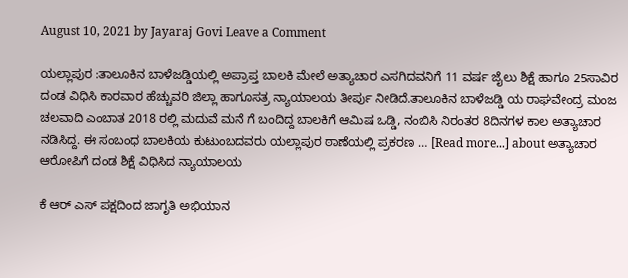August 10, 2021 by Jayaraj Govi Leave a Comment

ಯಲ್ಲಾಪುರ :ತಾಲೂಕಿನ ಬಾಳೆಜಡ್ಡಿಯಲ್ಲಿ ಅಪ್ರಾಪ್ತ ಬಾಲಕಿ ಮೇಲೆ ಅತ್ಯಾಚಾರ ಎಸಗಿದವನಿಗೆ 11 ವರ್ಷ ಜೈಲು ಶಿಕ್ಷೆ ಹಾಗೂ 25ಸಾವಿರ ದಂಡ ವಿಧಿಸಿ ಕಾರವಾರ ಹೆಚ್ಚುವರಿ ಜಿಲ್ಲಾ ಹಾಗೂಸತ್ರ ನ್ಯಾಯಾಲಯ ತೀರ್ಪು ನೀಡಿದೆ.ತಾಲೂಕಿನ ಬಾಳೆಜಡ್ಡಿ ಯ ರಾಘವೇಂದ್ರ ಮಂಜ ಚಲವಾದಿ ಎಂಬಾತ 2018 ರಲ್ಲಿ ಮದುವೆ ಮನೆ ಗೆ ಬಂದಿದ್ದ ಬಾಲಕಿಗೆ ಆಮಿಷ ಒಡ್ಡಿ, ನಂಬಿಸಿ ನಿರಂತರ 8ದಿನಗಳ ಕಾಲ ಅತ್ಯಾಚಾರ ನಡಿಸಿದ್ದ. ಈ ಸಂಬಂಧ ಬಾಲಕಿಯ ಕುಟುಂಬದವರು ಯಲ್ಲಾಪುರ ಠಾಣೆಯಲ್ಲಿ ಪ್ರಕರಣ … [Read more...] about ಅತ್ಯಾಚಾರ ಆರೋಪಿಗೆ ದಂಡ ಶಿಕ್ಷೆ ವಿಧಿಸಿದ ನ್ಯಾಯಾಲಯ

ಕೆ ಆರ್ ಎಸ್ ಪಕ್ಷದಿಂದ ಜಾಗೃತಿ ಅಭಿಯಾನ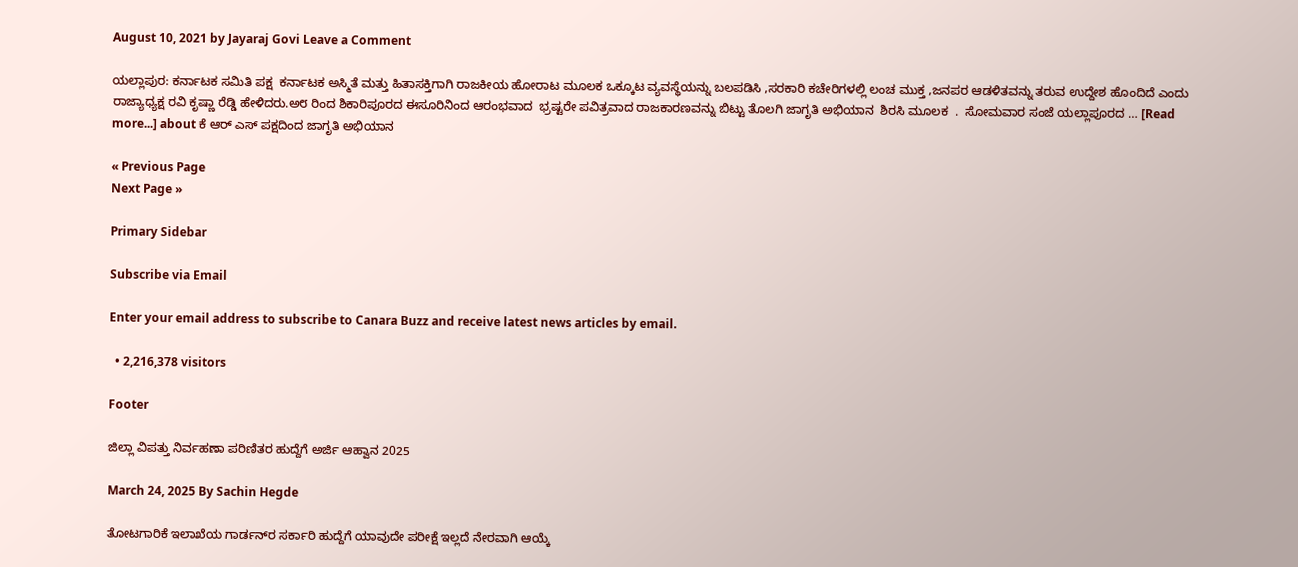August 10, 2021 by Jayaraj Govi Leave a Comment

ಯಲ್ಲಾಪುರ: ಕರ್ನಾಟಕ ಸಮಿತಿ ಪಕ್ಷ  ಕರ್ನಾಟಕ ಅಸ್ಮಿತೆ ಮತ್ತು ಹಿತಾಸಕ್ತಿಗಾಗಿ ರಾಜಕೀಯ ಹೋರಾಟ ಮೂಲಕ ಒಕ್ಕೂಟ ವ್ಯವಸ್ಥೆಯನ್ನು ಬಲಪಡಿಸಿ ,ಸರಕಾರಿ ಕಚೇರಿಗಳಲ್ಲಿ ಲಂಚ ಮುಕ್ತ ,ಜನಪರ ಆಡಳಿತವನ್ನು ತರುವ ಉದ್ದೇಶ ಹೊಂದಿದೆ ಎಂದು ರಾಜ್ಯಾಧ್ಯಕ್ಷ ರವಿ ಕೃಷ್ಣಾ ರೆಡ್ಡಿ ಹೇಳಿದರು.ಅ೮ ರಿಂದ ಶಿಕಾರಿಪೂರದ ಈಸೂರಿನಿಂದ ಆರಂಭವಾದ  ಭ್ರಷ್ಟರೇ ಪವಿತ್ರವಾದ ರಾಜಕಾರಣವನ್ನು ಬಿಟ್ಟು ತೊಲಗಿ ಜಾಗೃತಿ ಅಭಿಯಾನ  ಶಿರಸಿ ಮೂಲಕ  .  ಸೋಮವಾರ ಸಂಜೆ ಯಲ್ಲಾಪೂರದ … [Read more...] about ಕೆ ಆರ್ ಎಸ್ ಪಕ್ಷದಿಂದ ಜಾಗೃತಿ ಅಭಿಯಾನ

« Previous Page
Next Page »

Primary Sidebar

Subscribe via Email

Enter your email address to subscribe to Canara Buzz and receive latest news articles by email.

  • 2,216,378 visitors

Footer

ಜಿಲ್ಲಾ ವಿಪತ್ತು ನಿರ್ವಹಣಾ ಪರಿಣಿತರ ಹುದ್ದೆಗೆ ಅರ್ಜಿ ಆಹ್ವಾನ 2025

March 24, 2025 By Sachin Hegde

ತೋಟಗಾರಿಕೆ ಇಲಾಖೆಯ ಗಾರ್ಡನ್‌ರ ಸರ್ಕಾರಿ ಹುದ್ದೆಗೆ ಯಾವುದೇ ಪರೀಕ್ಷೆ ಇಲ್ಲದೆ ನೇರವಾಗಿ ಆಯ್ಕೆ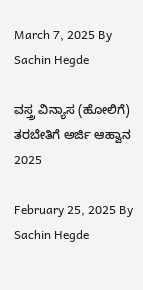March 7, 2025 By Sachin Hegde

ವಸ್ತ್ರ ವಿನ್ಯಾಸ (ಹೋಲಿಗೆ) ತರಬೇತಿಗೆ ಅರ್ಜಿ ಆಹ್ವಾನ 2025

February 25, 2025 By Sachin Hegde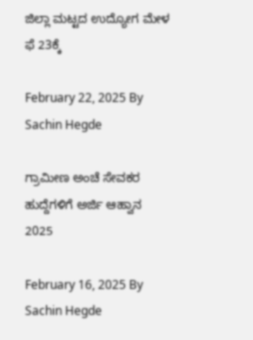ಜಿಲ್ಲಾ ಮಟ್ಟದ ಉದ್ಯೋಗ ಮೇಳ ಫೆ 23ಕ್ಕೆ

February 22, 2025 By Sachin Hegde

ಗ್ರಾಮೀಣ ಅಂಚೆ ಸೇವಕರ ಹುದ್ದೆಗಳಿಗೆ ಅರ್ಜಿ ಆಹ್ವಾನ 2025

February 16, 2025 By Sachin Hegde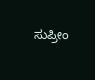ಸುಪ್ರೀಂ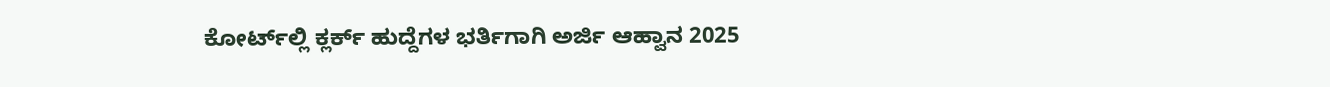ಕೋರ್ಟ್‌ಲ್ಲಿ ಕ್ಲರ್ಕ್ ಹುದ್ದೆಗಳ ಭರ್ತಿಗಾಗಿ ಅರ್ಜಿ ಆಹ್ವಾನ 2025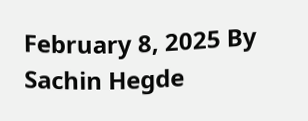February 8, 2025 By Sachin Hegde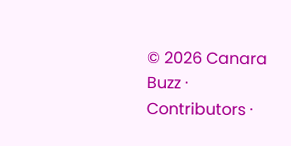© 2026 Canara Buzz · Contributors ·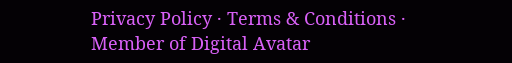Privacy Policy · Terms & Conditions · Member of Digital Avatar